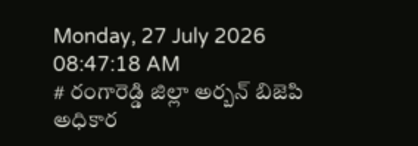Monday, 27 July 2026 08:47:18 AM
# రంగారెడ్డి జిల్లా అర్బన్ బిజెపి అధికార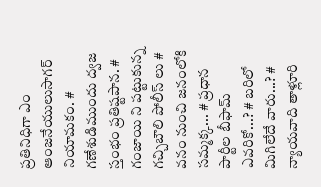ప్రతినిధిగా ఎం ఆంజనేయులుసాగర్ నియామకం. # గణేశుడిముందు ద్వజ స్తంభం ప్రతిష్టపాన. # గంజాయి ని పట్టుకున్న గచ్చిబౌలి పోలీస్ లు # వనం నుంచి జనంలోకి సమ్మక్క... # ప్రధాన పార్టీల బీఫామ్ ఎవరికో...? # బరిలో మిగిలేదే వారు...? # న్యాయవాది తాళ్లూరి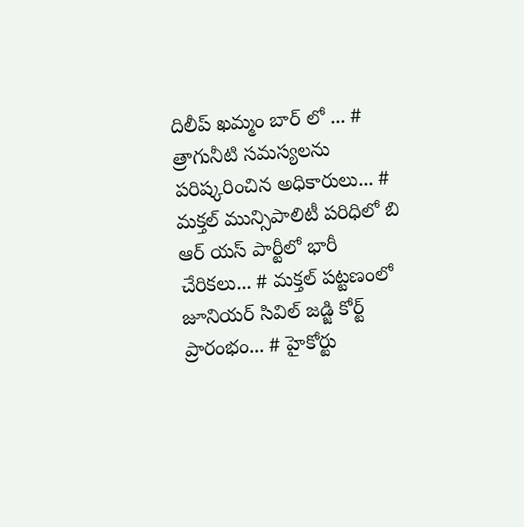దిలీప్ ఖమ్మం బార్ లో ... # త్రాగునీటి సమస్యలను పరిష్కరించిన అధికారులు... # మక్తల్ మున్సిపాలిటీ పరిధిలో బి ఆర్ యస్ పార్టీలో భారీ చేరికలు... # మక్తల్ పట్టణంలో జూనియర్ సివిల్ జడ్జి కోర్ట్ ప్రారంభం... # హైకోర్టు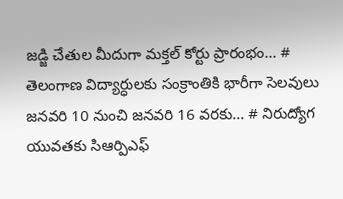జడ్జి చేతుల మీదుగా మక్తల్ కోర్టు ప్రారంభం... # తెలంగాణ విద్యార్ధులకు సంక్రాంతికి భారీగా సెలవులు జనవరి 10 నుంచి జనవరి 16 వరకు... # నిరుద్యోగ యువతకు సిఆర్పిఎఫ్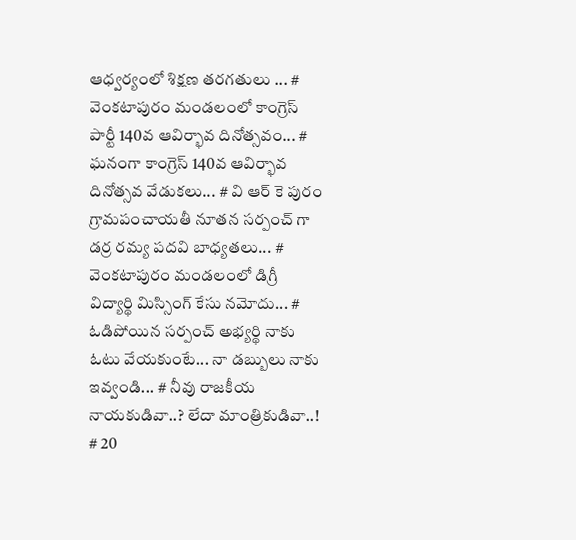ఆధ్వర్యంలో శిక్షణ తరగతులు ... # వెంకటాపురం మండలంలో కాంగ్రెస్ పార్టీ 140వ ఆవిర్భావ దినోత్సవం... # ఘనంగా కాంగ్రెస్ 140వ ఆవిర్భావ దినోత్సవ వేడుకలు... # వి ఆర్ కె పురం గ్రామపంచాయతీ నూతన సర్పంచ్ గా డర్ర రమ్య పదవి బాధ్యతలు... # వెంకటాపురం మండలంలో డిగ్రీ విద్యార్థి మిస్సింగ్ కేసు నమోదు... # ఓడిపోయిన సర్పంచ్ అభ్యర్థి నాకు ఓటు వేయకుంటే... నా డబ్బులు నాకు ఇవ్వండి... # నీవు రాజకీయ నాయకుడివా..? లేదా మాంత్రికుడివా..! # 20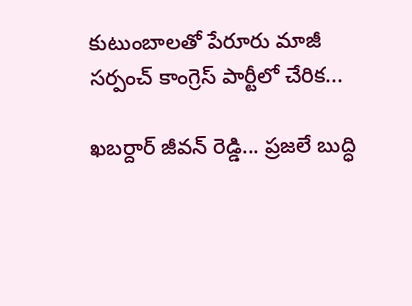కుటుంబాలతో పేరూరు మాజీ సర్పంచ్ కాంగ్రెస్ పార్టీలో చేరిక...

ఖబర్దార్ జీవన్ రెడ్డి... ప్రజలే బుద్ధి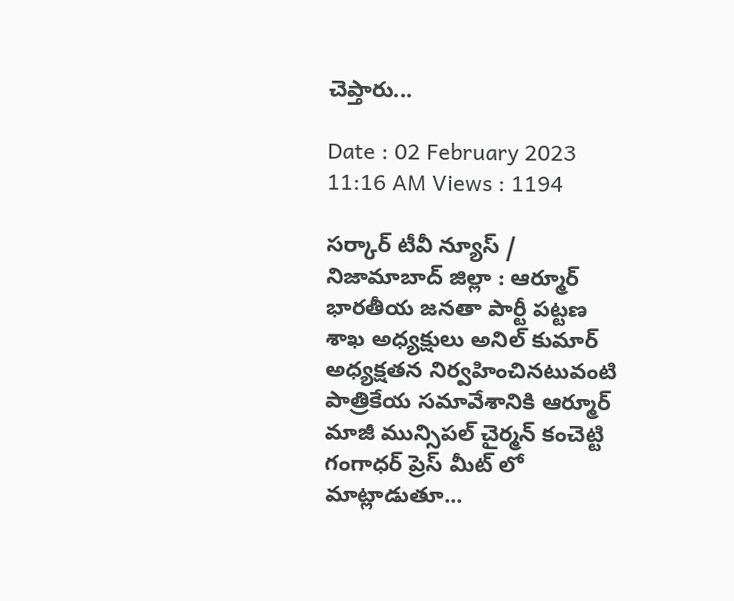చెప్తారు...

Date : 02 February 2023 11:16 AM Views : 1194

సర్కార్ టీవీ న్యూస్ / నిజామాబాద్ జిల్లా : ఆర్మూర్ భారతీయ జనతా పార్టీ పట్టణ శాఖ అధ్యక్షులు అనిల్ కుమార్ అధ్యక్షతన నిర్వహించినటువంటి పాత్రికేయ సమావేశానికి ఆర్మూర్ మాజీ మున్సిపల్ చైర్మన్ కంచెట్టి గంగాధర్ ప్రెస్ మీట్ లో మాట్లాడుతూ...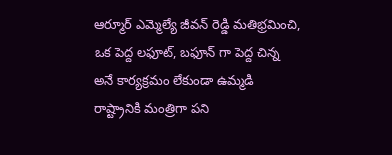ఆర్మూర్ ఎమ్మెల్యే జీవన్ రెడ్డి మతిభ్రమించి, ఒక పెద్ద లఫూట్, బఫూన్ గా పెద్ద చిన్న అనే కార్యక్రమం లేకుండా ఉమ్మడి రాష్ట్రానికి మంత్రిగా పని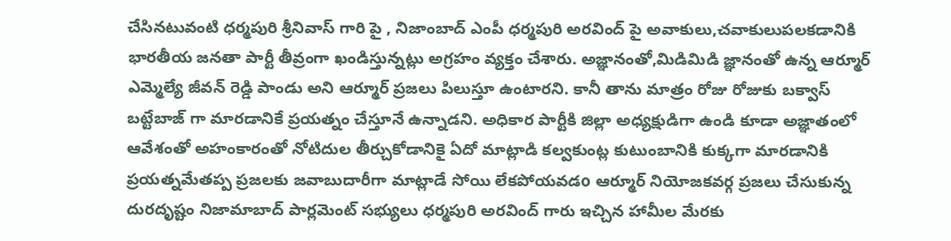చేసినటువంటి ధర్మపురి శ్రీనివాస్ గారి పై , నిజాంబాద్ ఎంపీ ధర్మపురి అరవింద్ పై అవాకులు,చవాకులుపలకడానికి భారతీయ జనతా పార్టీ తీవ్రంగా ఖండిస్తున్నట్లు అగ్రహం వ్యక్తం చేశారు. అజ్ఞానంతో,మిడిమిడి జ్ఞానంతో ఉన్న ఆర్మూర్ ఎమ్మెల్యే జీవన్ రెడ్డి పాండు అని ఆర్మూర్ ప్రజలు పిలుస్తూ ఉంటారని. కానీ తాను మాత్రం రోజు రోజుకు బక్వాస్ బట్టేబాజ్ గా మారడానికే ప్రయత్నం చేస్తూనే ఉన్నాడని. అధికార పార్టీకి జిల్లా అధ్యక్షుడిగా ఉండి కూడా అజ్ఞాతంలో ఆవేశంతో అహంకారంతో నోటిదుల తీర్చుకోడానికై ఏదో మాట్లాడి కల్వకుంట్ల కుటుంబానికి కుక్కగా మారడానికి ప్రయత్నమేతప్ప ప్రజలకు జవాబుదారీగా మాట్లాడే సోయి లేకపోయవడo ఆర్మూర్ నియోజకవర్గ ప్రజలు చేసుకున్న దురదృష్టం నిజామాబాద్ పార్లమెంట్ సభ్యులు ధర్మపురి అరవింద్ గారు ఇచ్చిన హామీల మేరకు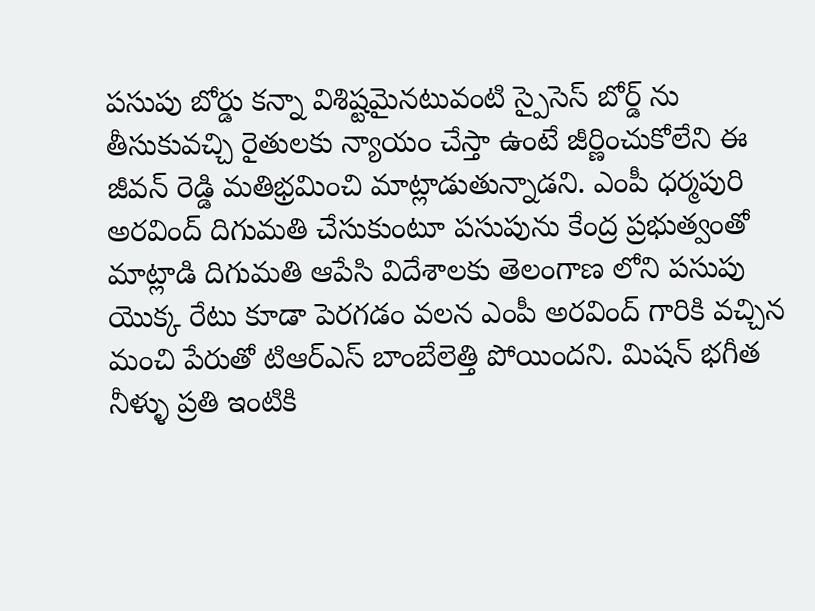పసుపు బోర్డు కన్నా విశిష్టమైనటువంటి స్పైసెస్ బోర్డ్ ను తీసుకువచ్చి రైతులకు న్యాయం చేస్తా ఉంటే జీర్ణించుకోలేని ఈ జీవన్ రెడ్డి మతిభ్రమించి మాట్లాడుతున్నాడని. ఎంపీ ధర్మపురి అరవింద్ దిగుమతి చేసుకుంటూ పసుపును కేంద్ర ప్రభుత్వంతో మాట్లాడి దిగుమతి ఆపేసి విదేశాలకు తెలంగాణ లోని పసుపు యొక్క రేటు కూడా పెరగడం వలన ఎంపీ అరవింద్ గారికి వచ్చిన మంచి పేరుతో టిఆర్ఎస్ బాంబేలెత్తి పోయిందని. మిషన్ భగీత నీళ్ళు ప్రతి ఇంటికి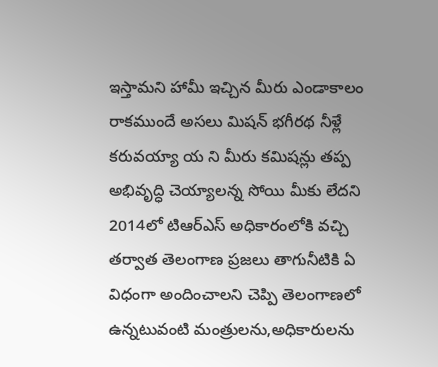ఇస్తామని హామీ ఇచ్చిన మీరు ఎండాకాలం రాకముందే అసలు మిషన్ భగీరథ నీళ్లే కరువయ్యా య ని మీరు కమిషన్లు తప్ప అభివృద్ధి చెయ్యాలన్న సోయి మీకు లేదని 2014లో టిఆర్ఎస్ అధికారంలోకి వచ్చి తర్వాత తెలంగాణ ప్రజలు తాగునీటికి ఏ విధంగా అందించాలని చెప్పి తెలంగాణలో ఉన్నటువంటి మంత్రులను,అధికారులను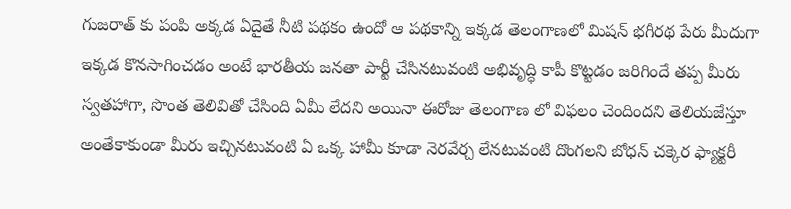గుజరాత్ కు పంపి అక్కడ ఏదైతే నీటి పథకం ఉందో ఆ పథకాన్ని ఇక్కడ తెలంగాణలో మిషన్ భగీరథ పేరు మీదుగా ఇక్కడ కొనసాగించడం అంటే భారతీయ జనతా పార్టీ చేసినటువంటి అభివృద్ధి కాపీ కొట్టడం జరిగిందే తప్ప మీరు స్వతహాగా, సొంత తెలివితో చేసింది ఏమీ లేదని అయినా ఈరోజు తెలంగాణ లో విఫలం చెందిందని తెలియజేస్తూ అంతేకాకుండా మీరు ఇచ్చినటువంటి ఏ ఒక్క హామీ కూడా నెరవేర్చ లేనటువంటి దొంగలని బోధన్ చక్కెర ఫ్యాక్టరీ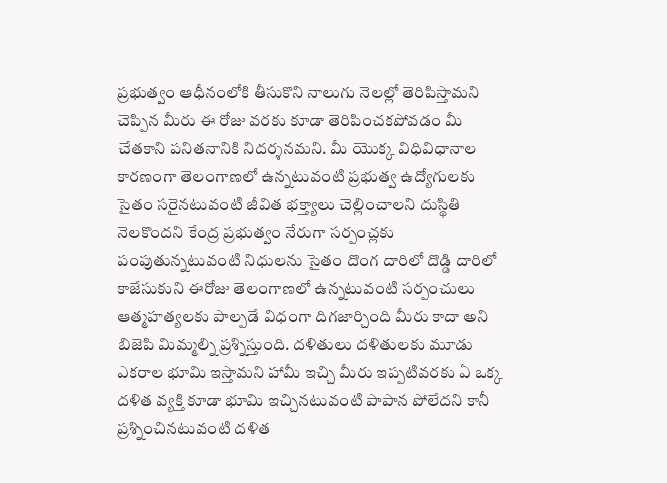ప్రభుత్వం ఆధీనంలోకి తీసుకొని నాలుగు నెలల్లో తెరిపిస్తామని చెప్పిన మీరు ఈ రోజు వరకు కూడా తెరిపించకపోవడం మీ చేతకాని పనితనానికి నిదర్శనమని. మీ యొక్క విధివిధానాల కారణంగా తెలంగాణలో ఉన్నటువంటి ప్రభుత్వ ఉద్యోగులకు సైతం సరైనటువంటి జీవిత భక్త్యాలు చెల్లించాలని దుస్థితి నెలకొందని కేంద్ర ప్రభుత్వం నేరుగా సర్పంచ్లకు పంపుతున్నటువంటి నిధులను సైతం దొంగ దారిలో దొడ్డి దారిలో కాజేసుకుని ఈరోజు తెలంగాణలో ఉన్నటువంటి సర్పంచులు ఆత్మహత్యలకు పాల్పడే విధంగా దిగజార్చింది మీరు కాదా అని బిజెపి మిమ్మల్ని ప్రశ్నిస్తుంది. దళితులు దళితులకు మూడు ఎకరాల భూమి ఇస్తామని హామీ ఇచ్చి మీరు ఇప్పటివరకు ఏ ఒక్క దళిత వ్యక్తి కూడా భూమి ఇచ్చినటువంటి పాపాన పోలేదని కానీ ప్రశ్నించినటువంటి దళిత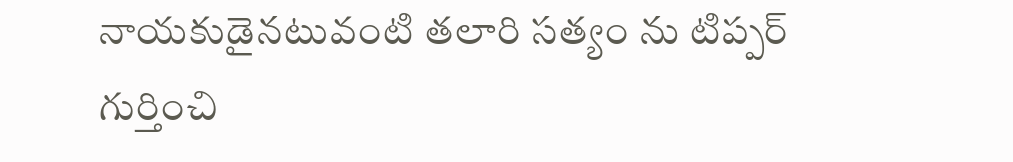నాయకుడైనటువంటి తలారి సత్యం ను టిప్పర్ గుర్తించి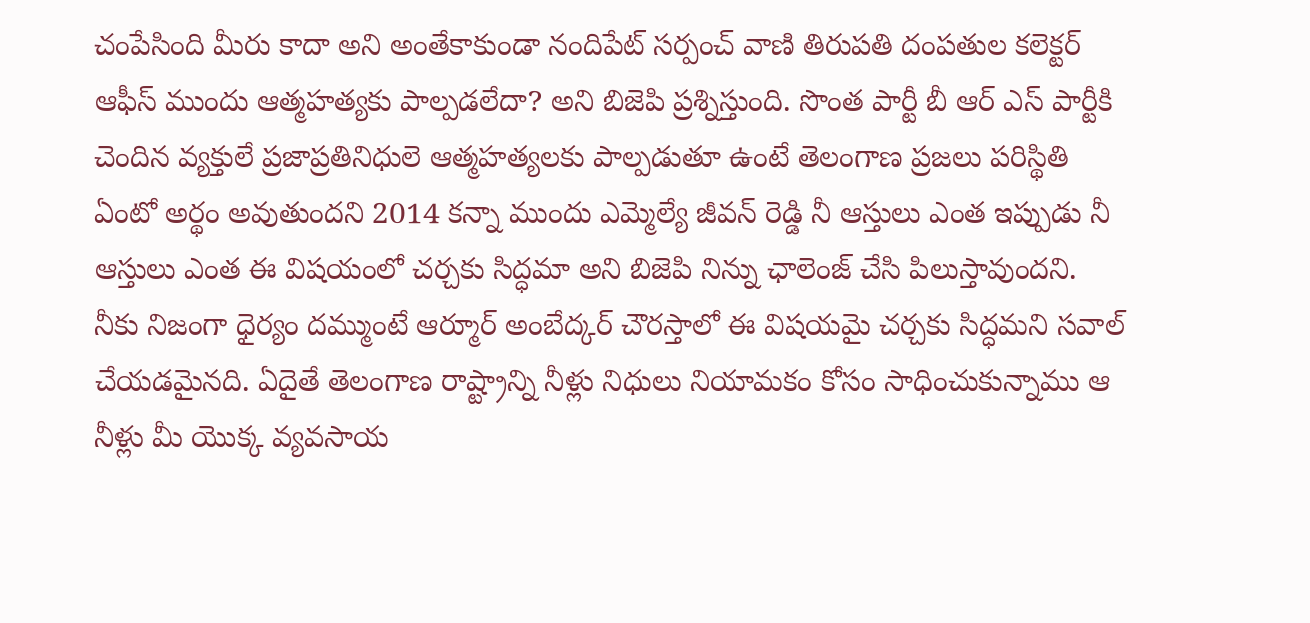చంపేసింది మీరు కాదా అని అంతేకాకుండా నందిపేట్ సర్పంచ్ వాణి తిరుపతి దంపతుల కలెక్టర్ ఆఫీస్ ముందు ఆత్మహత్యకు పాల్పడలేదా? అని బిజెపి ప్రశ్నిస్తుంది. సొంత పార్టీ బీ ఆర్ ఎస్ పార్టీకి చెందిన వ్యక్తులే ప్రజాప్రతినిధులె ఆత్మహత్యలకు పాల్పడుతూ ఉంటే తెలంగాణ ప్రజలు పరిస్థితి ఏంటో అర్థం అవుతుందని 2014 కన్నా ముందు ఎమ్మెల్యే జీవన్ రెడ్డి నీ ఆస్తులు ఎంత ఇప్పుడు నీ ఆస్తులు ఎంత ఈ విషయంలో చర్చకు సిద్ధమా అని బిజెపి నిన్ను ఛాలెంజ్ చేసి పిలుస్తావుందని. నీకు నిజంగా ధైర్యం దమ్ముంటే ఆర్మూర్ అంబేద్కర్ చౌరస్తాలో ఈ విషయమై చర్చకు సిద్ధమని సవాల్ చేయడమైనది. ఏదైతే తెలంగాణ రాష్ట్రాన్ని నీళ్లు నిధులు నియామకం కోసం సాధించుకున్నాము ఆ నీళ్లు మీ యొక్క వ్యవసాయ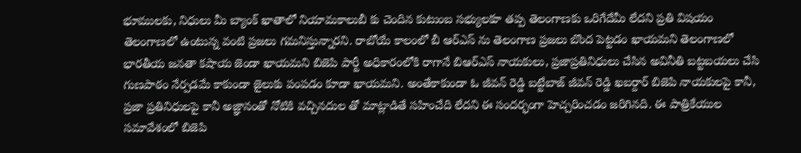భూములకు, నిధులు మీ బ్యాంక్ ఖాతాలో నియామకాలుబీ కు చెందిన కుటుంబ సభ్యులకూ తప్ప తెలంగాణకు ఒరిగేదేమీ లేదని ప్రతి విషయం తెలంగాణలో ఉంటున్న వంటి ప్రజలు గమనిస్తున్నారని. రాబోయే కాలంలో బీ ఆర్ఎస్ ను తెలంగాణ ప్రజలు బొంద పెట్టడం ఖాయమని తెలంగాణలో భారతీయ జనతా కషాయ జెండా ఖాయమని బిజెపి పార్టీ అధికారంలోకి రాగానే బిఆర్ఎస్ నాయకులు, ప్రజాప్రతినిధులు చేసిన అవినీతి బట్టబయలు చేసి గుణపాఠం నేర్పడమే కాకుండా జైలుకు పంపడం కూడా ఖాయమని. అంతేకాకుండా ఓ జీవన్ రెడ్డి బట్టేబాజ్ జీవన్ రెడ్డి ఖబర్దార్ బిజెపి నాయకులపై కానీ, ప్రజా ప్రతినిధులపై కానీ అజ్ఞానంతో నోటికి వచ్చినదుల తో మాట్లాడితే సహించేది లేదని ఈ సందర్భంగా హెచ్చరించడం జరిగినది. ఈ పాత్రికేయుల సమావేశంలో బిజెపి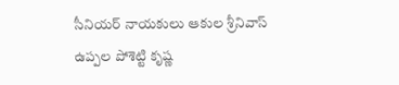సీనియర్ నాయకులు ఆకుల శ్రీనివాస్ ఉప్పల పోశెట్టి కృష్ణ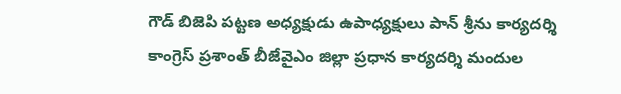గౌడ్ బిజెపి పట్టణ అధ్యక్షుడు ఉపాధ్యక్షులు పాన్ శ్రీను కార్యదర్శి కాంగ్రెస్ ప్రశాంత్ బీజేవైఎం జిల్లా ప్రధాన కార్యదర్శి మందుల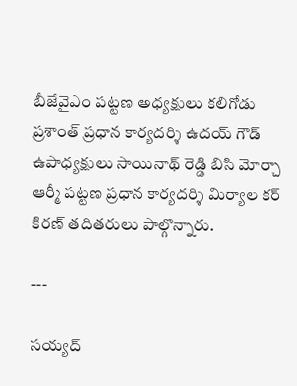బీజేవైఎం పట్టణ అధ్యక్షులు కలిగోడు ప్రశాంత్ ప్రధాన కార్యదర్శి ఉదయ్ గౌడ్ ఉపాధ్యక్షులు సాయినాథ్ రెడ్డి బిసి మోర్చా ఆర్మీ పట్టణ ప్రధాన కార్యదర్శి మిర్యాల కర్ కిరణ్ తదితరులు పాల్గొన్నారు.

---

సయ్యద్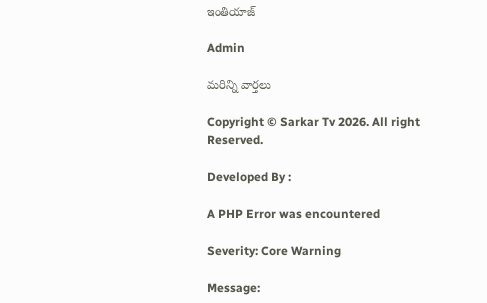ఇంతియాజ్

Admin

మరిన్ని వార్తలు

Copyright © Sarkar Tv 2026. All right Reserved.

Developed By :

A PHP Error was encountered

Severity: Core Warning

Message: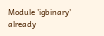Module 'igbinary' already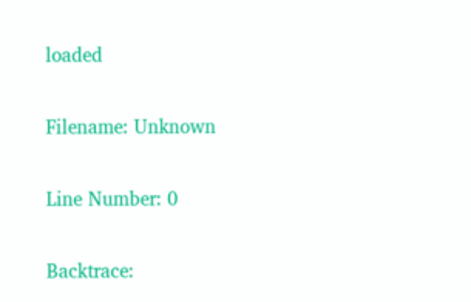loaded

Filename: Unknown

Line Number: 0

Backtrace: